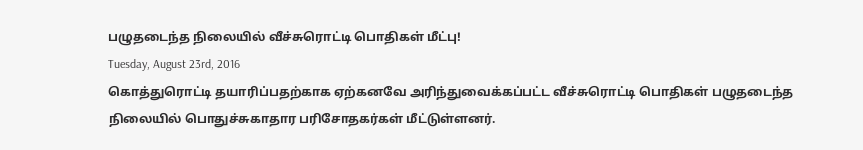பழுதடைந்த நிலையில் வீச்சுரொட்டி பொதிகள் மீட்பு!
Tuesday, August 23rd, 2016
கொத்துரொட்டி தயாரிப்பதற்காக ஏற்கனவே அரிந்துவைக்கப்பட்ட வீச்சுரொட்டி பொதிகள் பழுதடைந்த நிலையில் பொதுச்சுகாதார பரிசோதகர்கள் மீட்டுள்ளனர்.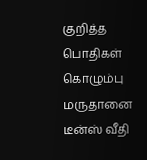குறித்த பொதிகள் கொழும்பு மருதானை டீன்ஸ் வீதி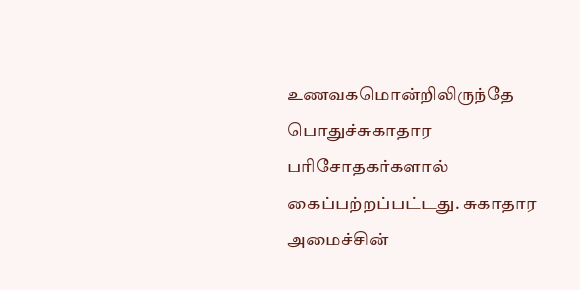உணவகமொன்றிலிருந்தே பொதுச்சுகாதார பரிசோதகர்களால் கைப்பற்றப்பட்டது. சுகாதார அமைச்சின்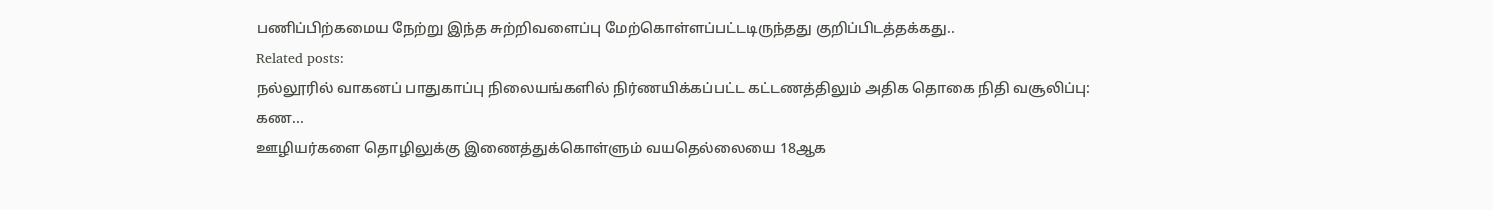பணிப்பிற்கமைய நேற்று இந்த சுற்றிவளைப்பு மேற்கொள்ளப்பட்டடிருந்தது குறிப்பிடத்தக்கது..
Related posts:
நல்லூரில் வாகனப் பாதுகாப்பு நிலையங்களில் நிர்ணயிக்கப்பட்ட கட்டணத்திலும் அதிக தொகை நிதி வசூலிப்பு: கண...
ஊழியர்களை தொழிலுக்கு இணைத்துக்கொள்ளும் வயதெல்லையை 18ஆக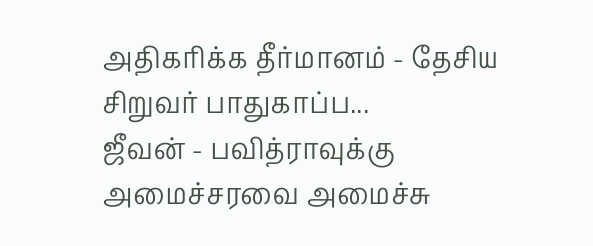அதிகரிக்க தீர்மானம் - தேசிய சிறுவர் பாதுகாப்ப...
ஜீவன் - பவித்ராவுக்கு அமைச்சரவை அமைச்சு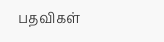பதவிகள்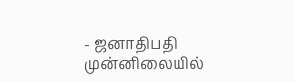- ஜனாதிபதி முன்னிலையில்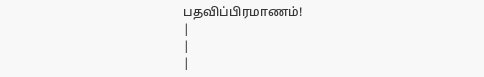பதவிப்பிரமாணம்!
|
|
|